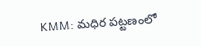KMM: మధిర పట్టణంలో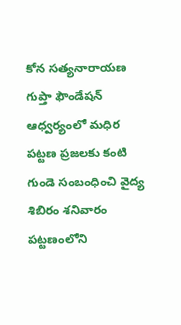కోన సత్యనారాయణ గుప్తా ఫౌండేషన్ ఆధ్వర్యంలో మధిర పట్టణ ప్రజలకు కంటి గుండె సంబంధించి వైద్య శిబిరం శనివారం పట్టణంలోని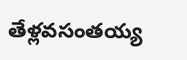తేళ్లవసంతయ్య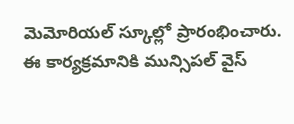మెమోరియల్ స్కూల్లో ప్రారంభించారు. ఈ కార్యక్రమానికి మున్సిపల్ వైస్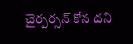చైర్పర్సన్ కోన దని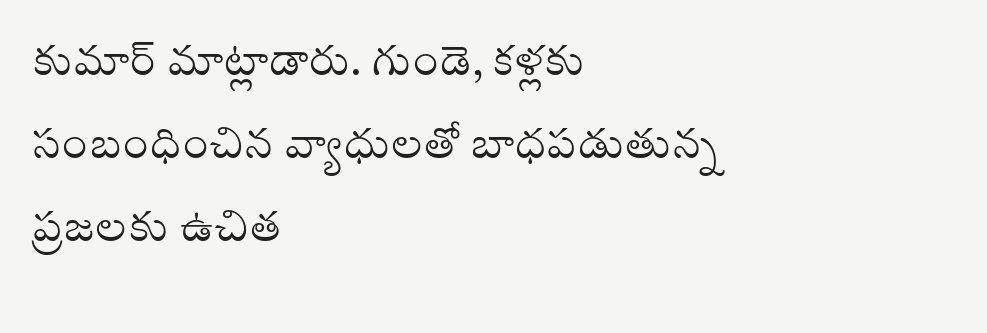కుమార్ మాట్లాడారు. గుండె, కళ్లకు సంబంధించిన వ్యాధులతో బాధపడుతున్న ప్రజలకు ఉచిత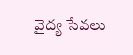వైద్య సేవలు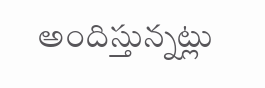అందిస్తున్నట్లు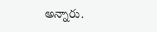అన్నారు.